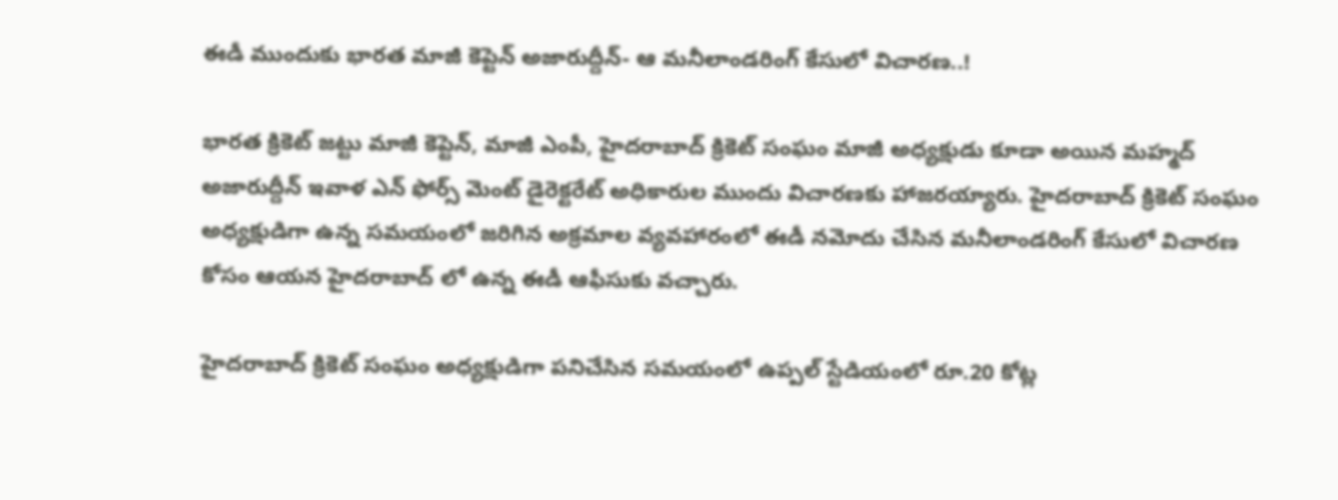ఈడీ ముందుకు భారత మాజీ కెప్టెన్ అజారుద్దీన్- ఆ మనీలాండరింగ్ కేసులో విచారణ..!

భారత క్రికెట్ జట్టు మాజీ కెప్టెన్, మాజీ ఎంపీ, హైదరాబాద్ క్రికెట్ సంఘం మాజీ అధ్యక్షుడు కూడా అయిన మహ్మద్ అజారుద్దీన్ ఇవాళ ఎన్ ఫోర్స్ మెంట్ డైరెక్టరేట్ అధికారుల ముందు విచారణకు హాజరయ్యారు. హైదరాబాద్ క్రికెట్ సంఘం అధ్యక్షుడిగా ఉన్న సమయంలో జరిగిన అక్రమాల వ్యవహారంలో ఈడీ నమోదు చేసిన మనీలాండరింగ్ కేసులో విచారణ కోసం ఆయన హైదరాబాద్ లో ఉన్న ఈడీ ఆఫీసుకు వచ్చారు.

హైదరాబాద్ క్రికెట్ సంఘం అధ్యక్షుడిగా పనిచేసిన సమయంలో ఉప్పల్ స్టేడియంలో రూ.20 కోట్ల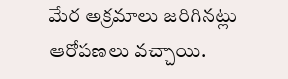మేర అక్రమాలు జరిగినట్లు ఆరోపణలు వచ్చాయి.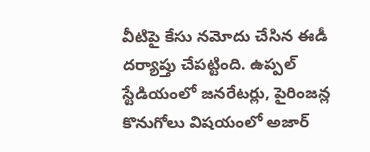వీటిపై కేసు నమోదు చేసిన ఈడీ దర్యాప్తు చేపట్టింది. ఉప్పల్ స్టేడియంలో జనరేటర్లు, పైరింజన్ల కొనుగోలు విషయంలో అజార్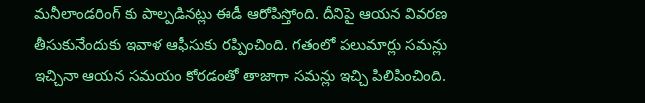మనీలాండరింగ్ కు పాల్పడినట్లు ఈడీ ఆరోపిస్తోంది. దీనిపై ఆయన వివరణ తీసుకునేందుకు ఇవాళ ఆఫీసుకు రప్పించింది. గతంలో పలుమార్లు సమన్లు ఇచ్చినా ఆయన సమయం కోరడంతో తాజాగా సమన్లు ఇచ్చి పిలిపించింది.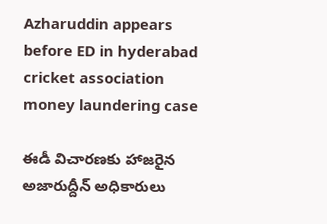Azharuddin appears before ED in hyderabad cricket association money laundering case

ఈడీ విచారణకు హాజరైన అజారుద్దీన్ అధికారులు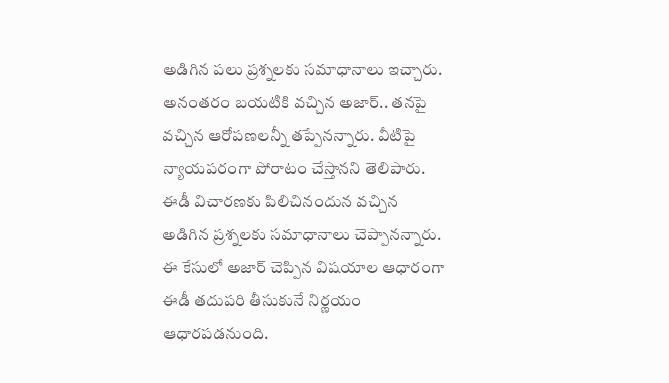అడిగిన పలు ప్రశ్నలకు సమాధానాలు ఇచ్చారు. అనంతరం బయటికి వచ్చిన అజార్.. తనపై వచ్చిన ఆరోపణలన్నీ తప్పేనన్నారు. వీటిపై న్యాయపరంగా పోరాటం చేస్తానని తెలిపారు. ఈడీ విచారణకు పిలిచినందున వచ్చిన అడిగిన ప్రశ్నలకు సమాధానాలు చెప్పానన్నారు. ఈ కేసులో అజార్ చెప్పిన విషయాల ఆధారంగా ఈడీ తదుపరి తీసుకునే నిర్ణయం ఆధారపడనుంది.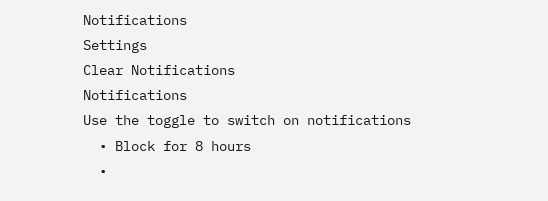Notifications
Settings
Clear Notifications
Notifications
Use the toggle to switch on notifications
  • Block for 8 hours
  •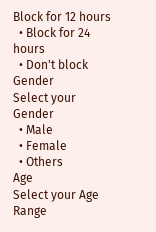Block for 12 hours
  • Block for 24 hours
  • Don't block
Gender
Select your Gender
  • Male
  • Female
  • Others
Age
Select your Age Range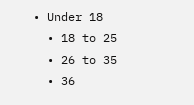• Under 18
  • 18 to 25
  • 26 to 35
  • 36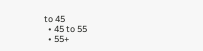to 45
  • 45 to 55
  • 55+